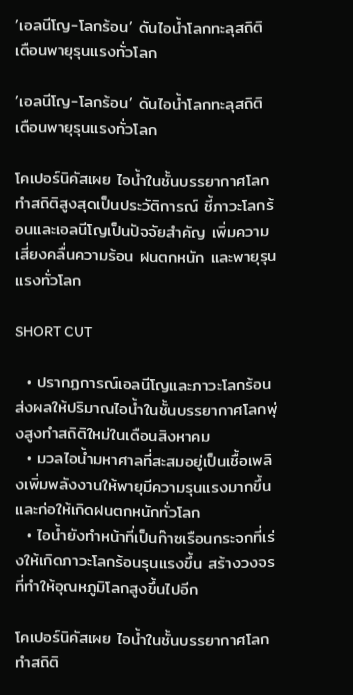’เอลนีโญ-โลกร้อน’ ดันไอน้ำโลกทะลุสถิติ เตือนพายุรุนแรงทั่วโลก

’เอลนีโญ-โลกร้อน’ ดันไอน้ำโลกทะลุสถิติ เตือนพายุรุนแรงทั่วโลก

โคเปอร์นิคัสเผย ไอน้ำในชั้นบรรยากาศโลกทำสถิติสูงสุดเป็นประวัติการณ์ ชี้ภาวะโลกร้อนและเอลนีโญเป็นปัจจัยสำคัญ เพิ่มความเสี่ยงคลื่นความร้อน ฝนตกหนัก และพายุรุนแรงทั่วโลก

SHORT CUT

  • ปรากฏการณ์เอลนีโญและภาวะโลกร้อนส่งผลให้ปริมาณไอน้ำในชั้นบรรยากาศโลกพุ่งสูงทำสถิติใหม่ในเดือนสิงหาคม
  • มวลไอน้ำมหาศาลที่สะสมอยู่เป็นเชื้อเพลิงเพิ่มพลังงานให้พายุมีความรุนแรงมากขึ้นและก่อให้เกิดฝนตกหนักทั่วโลก
  • ไอน้ำยังทำหน้าที่เป็นก๊าซเรือนกระจกที่เร่งให้เกิดภาวะโลกร้อนรุนแรงขึ้น สร้างวงจรที่ทำให้อุณหภูมิโลกสูงขึ้นไปอีก

โคเปอร์นิคัสเผย ไอน้ำในชั้นบรรยากาศโลกทำสถิติ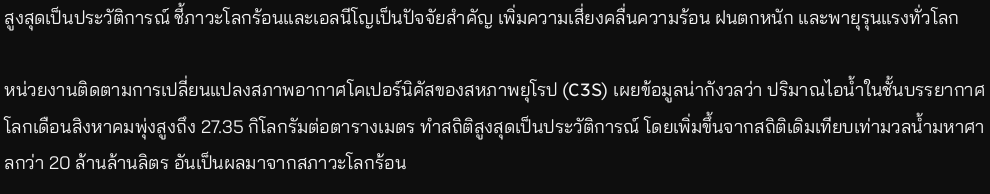สูงสุดเป็นประวัติการณ์ ชี้ภาวะโลกร้อนและเอลนีโญเป็นปัจจัยสำคัญ เพิ่มความเสี่ยงคลื่นความร้อน ฝนตกหนัก และพายุรุนแรงทั่วโลก

หน่วยงานติดตามการเปลี่ยนแปลงสภาพอากาศโคเปอร์นิคัสของสหภาพยุโรป (C3S) เผยข้อมูลน่ากังวลว่า ปริมาณไอน้ำในชั้นบรรยากาศโลกเดือนสิงหาคมพุ่งสูงถึง 27.35 กิโลกรัมต่อตารางเมตร ทำสถิติสูงสุดเป็นประวัติการณ์ โดยเพิ่มขึ้นจากสถิติเดิมเทียบเท่ามวลน้ำมหาศาลกว่า 20 ล้านล้านลิตร อันเป็นผลมาจากสภาวะโลกร้อน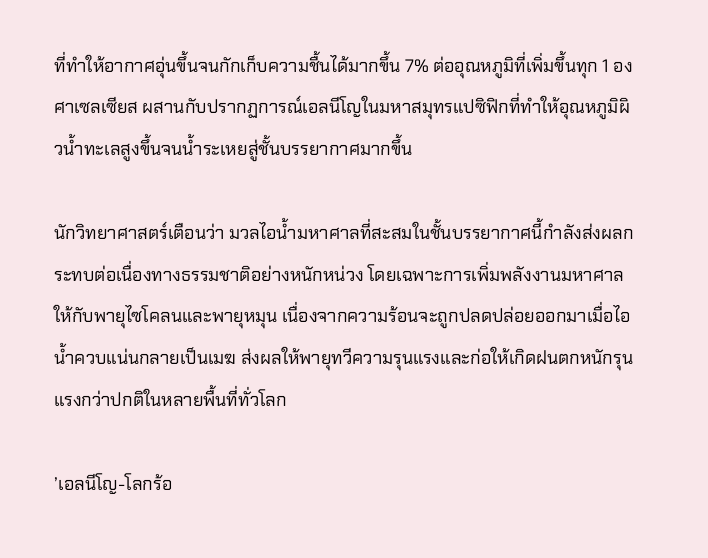ที่ทำให้อากาศอุ่นขึ้นจนกักเก็บความชื้นได้มากขึ้น 7% ต่ออุณหภูมิที่เพิ่มขึ้นทุก 1 องศาเซลเซียส ผสานกับปรากฏการณ์เอลนีโญในมหาสมุทรแปซิฟิกที่ทำให้อุณหภูมิผิวน้ำทะเลสูงขึ้นจนน้ำระเหยสู่ชั้นบรรยากาศมากขึ้น

นักวิทยาศาสตร์เตือนว่า มวลไอน้ำมหาศาลที่สะสมในชั้นบรรยากาศนี้กำลังส่งผลกระทบต่อเนื่องทางธรรมชาติอย่างหนักหน่วง โดยเฉพาะการเพิ่มพลังงานมหาศาลให้กับพายุไซโคลนและพายุหมุน เนื่องจากความร้อนจะถูกปลดปล่อยออกมาเมื่อไอน้ำควบแน่นกลายเป็นเมฆ ส่งผลให้พายุทวีความรุนแรงและก่อให้เกิดฝนตกหนักรุนแรงกว่าปกติในหลายพื้นที่ทั่วโลก

’เอลนีโญ-โลกร้อ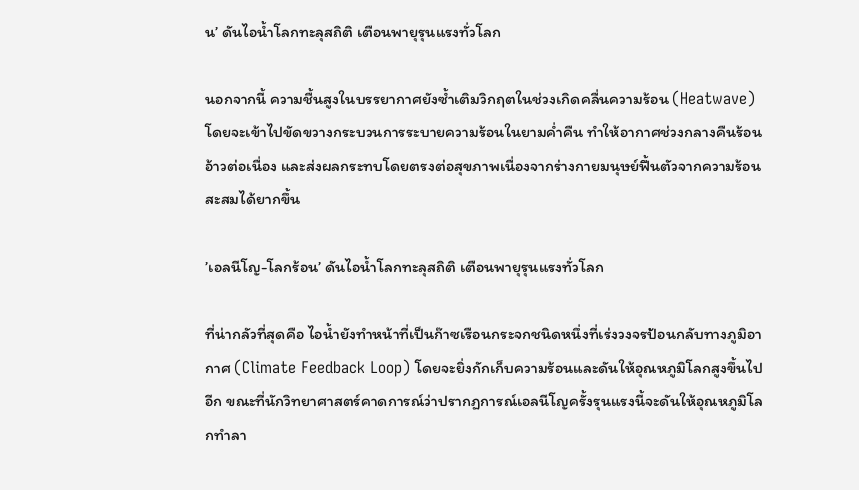น’ ดันไอน้ำโลกทะลุสถิติ เตือนพายุรุนแรงทั่วโลก

นอกจากนี้ ความชื้นสูงในบรรยากาศยังซ้ำเติมวิกฤตในช่วงเกิดคลื่นความร้อน (Heatwave) โดยจะเข้าไปขัดขวางกระบวนการระบายความร้อนในยามค่ำคืน ทำให้อากาศช่วงกลางคืนร้อนอ้าวต่อเนื่อง และส่งผลกระทบโดยตรงต่อสุขภาพเนื่องจากร่างกายมนุษย์ฟื้นตัวจากความร้อนสะสมได้ยากขึ้น

’เอลนีโญ-โลกร้อน’ ดันไอน้ำโลกทะลุสถิติ เตือนพายุรุนแรงทั่วโลก

ที่น่ากลัวที่สุดคือ ไอน้ำยังทำหน้าที่เป็นก๊าซเรือนกระจกชนิดหนึ่งที่เร่งวงจรป้อนกลับทางภูมิอากาศ (Climate Feedback Loop) โดยจะยิ่งกักเก็บความร้อนและดันให้อุณหภูมิโลกสูงขึ้นไปอีก ขณะที่นักวิทยาศาสตร์คาดการณ์ว่าปรากฏการณ์เอลนีโญครั้งรุนแรงนี้จะดันให้อุณหภูมิโลกทำลา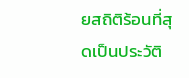ยสถิติร้อนที่สุดเป็นประวัติ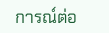การณ์ต่อ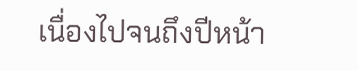เนื่องไปจนถึงปีหน้า